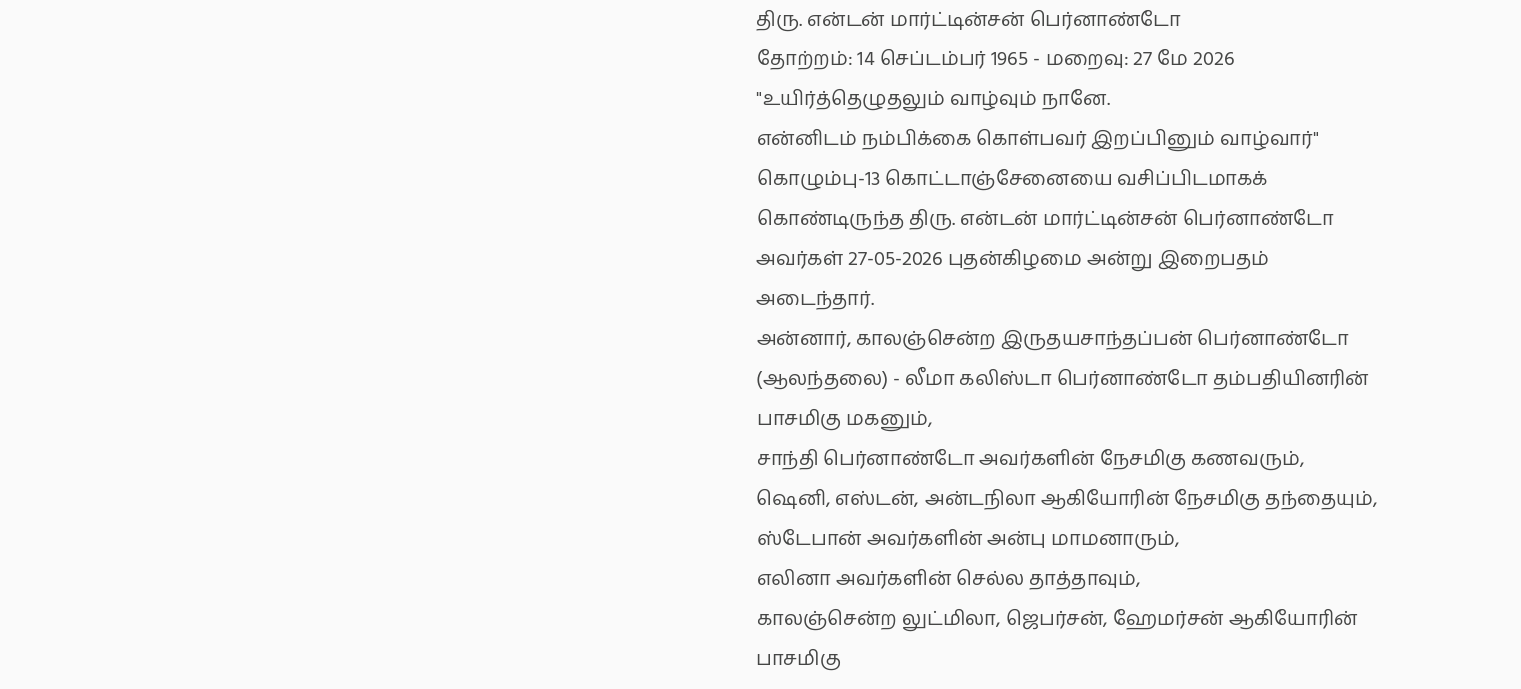திரு. என்டன் மார்ட்டின்சன் பெர்னாண்டோ
தோற்றம்: 14 செப்டம்பர் 1965 - மறைவு: 27 மே 2026
"உயிர்த்தெழுதலும் வாழ்வும் நானே.
என்னிடம் நம்பிக்கை கொள்பவர் இறப்பினும் வாழ்வார்"
கொழும்பு-13 கொட்டாஞ்சேனையை வசிப்பிடமாகக் கொண்டிருந்த திரு. என்டன் மார்ட்டின்சன் பெர்னாண்டோ அவர்கள் 27-05-2026 புதன்கிழமை அன்று இறைபதம் அடைந்தார்.
அன்னார், காலஞ்சென்ற இருதயசாந்தப்பன் பெர்னாண்டோ (ஆலந்தலை) - லீமா கலிஸ்டா பெர்னாண்டோ தம்பதியினரின் பாசமிகு மகனும்,
சாந்தி பெர்னாண்டோ அவர்களின் நேசமிகு கணவரும்,
ஷெனி, எஸ்டன், அன்டநிலா ஆகியோரின் நேசமிகு தந்தையும்,
ஸ்டேபான் அவர்களின் அன்பு மாமனாரும்,
எலினா அவர்களின் செல்ல தாத்தாவும்,
காலஞ்சென்ற லுட்மிலா, ஜெபர்சன், ஹேமர்சன் ஆகியோரின் பாசமிகு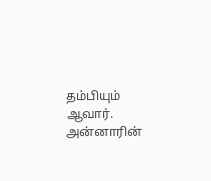தம்பியும் ஆவார்.
அன்னாரின்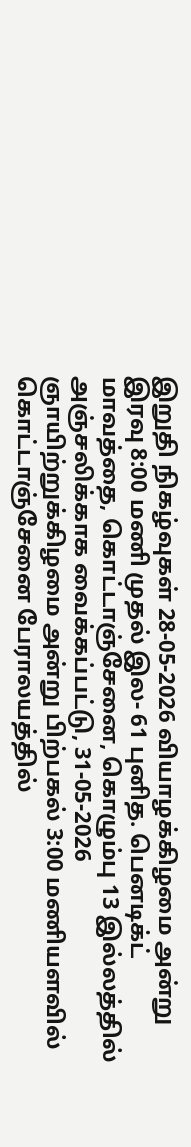இறுதி நிகழ்வுகள் 28-05-2026 வியாழக்கிழமை அன்று இரவு 8:00 மணி முதல் இல- 61 புனித. பெனடிக்ட் மாவத்தை, கொட்டாஞ்சேனை, கொழும்பு 13 இல்லத்தில் அஞ்சலிக்காக வைக்கப்பட்டு, 31-05-2026 ஞாயிற்றுக்கிழமை அன்று பிற்பகல் 3:00 மணியளவில் கொட்டாஞ்சேனை பேராலயத்தில்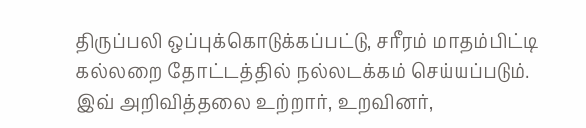திருப்பலி ஒப்புக்கொடுக்கப்பட்டு, சரீரம் மாதம்பிட்டி கல்லறை தோட்டத்தில் நல்லடக்கம் செய்யப்படும்.
இவ் அறிவித்தலை உற்றார், உறவினர்,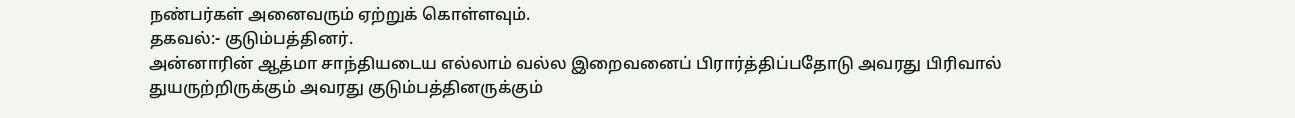நண்பர்கள் அனைவரும் ஏற்றுக் கொள்ளவும்.
தகவல்:- குடும்பத்தினர்.
அன்னாரின் ஆத்மா சாந்தியடைய எல்லாம் வல்ல இறைவனைப் பிரார்த்திப்பதோடு அவரது பிரிவால் துயருற்றிருக்கும் அவரது குடும்பத்தினருக்கும்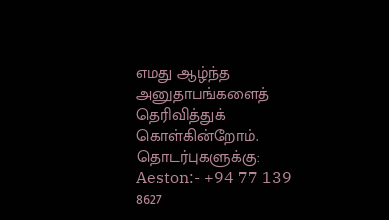எமது ஆழ்ந்த அனுதாபங்களைத் தெரிவித்துக் கொள்கின்றோம்.
தொடர்புகளுக்கு:
Aeston:- +94 77 139 8627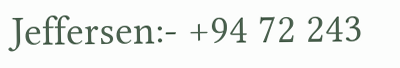Jeffersen:- +94 72 243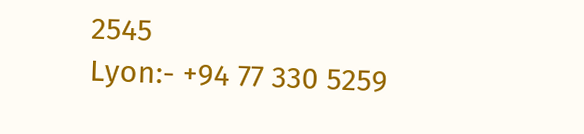2545
Lyon:- +94 77 330 5259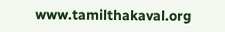www.tamilthakaval.org